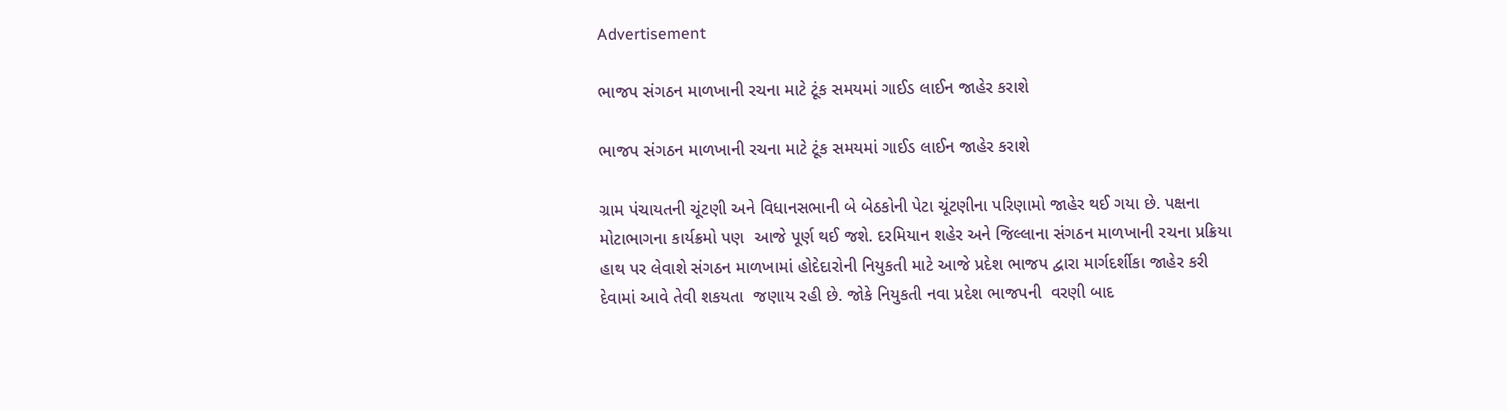Advertisement

ભાજપ સંગઠન માળખાની રચના માટે ટૂંક સમયમાં ગાઈડ લાઈન જાહેર કરાશે

ભાજપ સંગઠન માળખાની રચના માટે ટૂંક સમયમાં ગાઈડ લાઈન જાહેર કરાશે

ગ્રામ પંચાયતની ચૂંટણી અને વિધાનસભાની બે બેઠકોની પેટા ચૂંટણીના પરિણામો જાહેર થઈ ગયા છે. પક્ષના મોટાભાગના કાર્યક્રમો પણ  આજે પૂર્ણ થઈ જશે. દરમિયાન શહેર અને જિલ્લાના સંગઠન માળખાની રચના પ્રક્રિયા હાથ પર લેવાશે સંગઠન માળખામાં હોદેદારોની નિયુકતી માટે આજે પ્રદેશ ભાજપ દ્વારા માર્ગદર્શીકા જાહેર કરી દેવામાં આવે તેવી શકયતા  જણાય રહી છે. જોકે નિયુકતી નવા પ્રદેશ ભાજપની  વરણી બાદ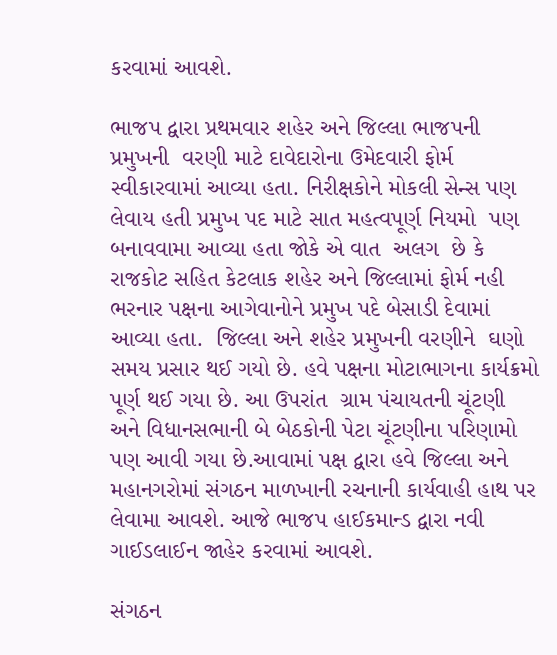કરવામાં આવશે.

ભાજપ દ્વારા પ્રથમવાર શહેર અને જિલ્લા ભાજપની પ્રમુખની  વરણી માટે દાવેદારોના ઉમેદવારી ફોર્મ સ્વીકારવામાં આવ્યા હતા. નિરીક્ષકોને મોકલી સેન્સ પણ લેવાય હતી પ્રમુખ પદ માટે સાત મહત્વપૂર્ણ નિયમો  પણ બનાવવામા આવ્યા હતા જોકે એ વાત  અલગ  છે કે રાજકોટ સહિત કેટલાક શહેર અને જિલ્લામાં ફોર્મ નહી  ભરનાર પક્ષના આગેવાનોને પ્રમુખ પદે બેસાડી દેવામાં આવ્યા હતા.  જિલ્લા અને શહેર પ્રમુખની વરણીને  ઘણો સમય પ્રસાર થઈ ગયો છે. હવે પક્ષના મોટાભાગના કાર્યક્રમો પૂર્ણ થઈ ગયા છે. આ ઉપરાંત  ગ્રામ પંચાયતની ચૂંટણી અને વિધાનસભાની બે બેઠકોની પેટા ચૂંટણીના પરિણામો પણ આવી ગયા છે.આવામાં પક્ષ દ્વારા હવે જિલ્લા અને મહાનગરોમાં સંગઠન માળખાની રચનાની કાર્યવાહી હાથ પર લેવામા આવશે. આજે ભાજપ હાઈકમાન્ડ દ્વારા નવી  ગાઈડલાઈન જાહેર કરવામાં આવશે.

સંગઠન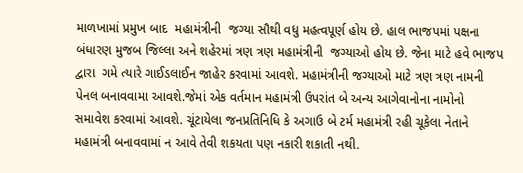માળખામાં પ્રમુખ બાદ  મહામંત્રીની  જગ્યા સૌથી વધુ મહત્વપૂર્ણ હોય છે. હાલ ભાજપમાં પક્ષના બંધારણ મુજબ જિલ્લા અને શહેરમાં ત્રણ ત્રણ મહામંત્રીની  જગ્યાઓ હોય છે. જેના માટે હવે ભાજપ દ્વારા  ગમે ત્યારે ગાઈડલાઈન જાહેર કરવામાં આવશે. મહામંત્રીની જગ્યાઓ માટે ત્રણ ત્રણ નામની પેનલ બનાવવામા આવશે.જેમાં એક વર્તમાન મહામંત્રી ઉપરાંત બે અન્ય આગેવાનોના નામોનો   સમાવેશ કરવામાં આવશે. ચૂંટાયેલા જનપ્રતિનિધિ કે અગાઉ બે ટર્મ મહામંત્રી રહી ચૂકેલા નેતાને મહામંત્રી બનાવવામાં ન આવે તેવી શકયતા પણ નકારી શકાતી નથી.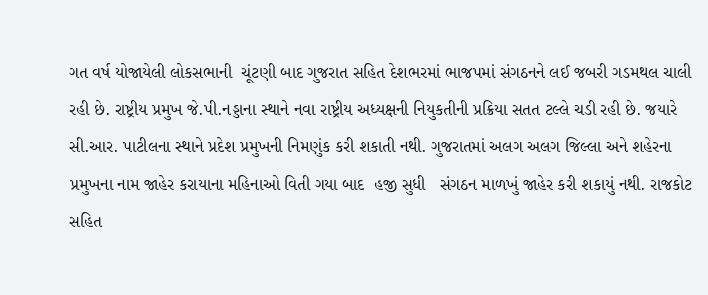ગત વર્ષ યોજાયેલી લોકસભાની  ચૂંટણી બાદ ગુજરાત સહિત દેશભરમાં ભાજપમાં સંગઠનને લઈ જબરી ગડમથલ ચાલી રહી છે. રાષ્ટ્રીય પ્રમુખ જે.પી.નડ્ડાના સ્થાને નવા રાષ્ટ્રીય અધ્યક્ષની નિયુકતીની પ્રક્રિયા સતત ટલ્લે ચડી રહી છે. જયારે  સી.આર. પાટીલના સ્થાને પ્રદેશ પ્રમુખની નિમણુંક કરી શકાતી નથી. ગુજરાતમાં અલગ અલગ જિલ્લા અને શહેરના પ્રમુખના નામ જાહેર કરાયાના મહિનાઓ વિતી ગયા બાદ  હજી સુધી   સંગઠન માળખું જાહેર કરી શકાયું નથી. રાજકોટ સહિત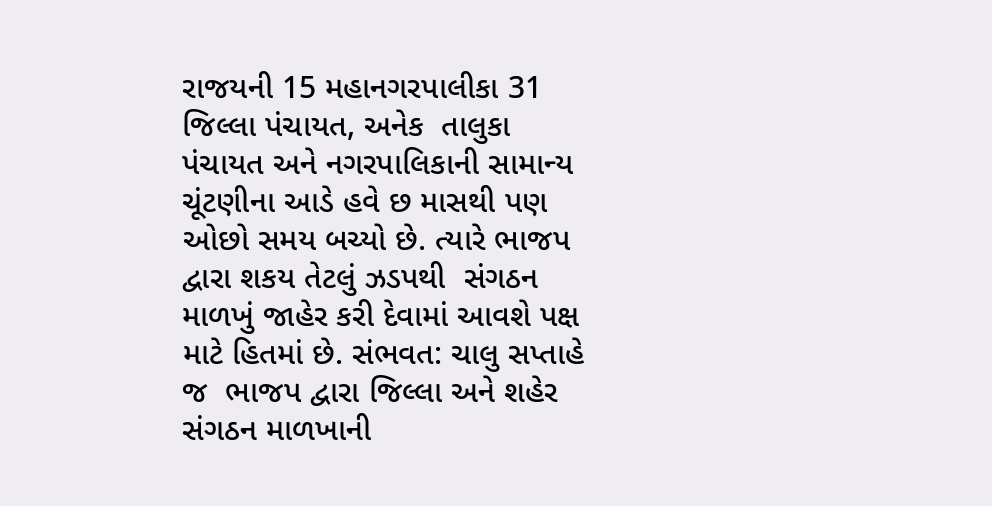રાજયની 15 મહાનગરપાલીકા 31 જિલ્લા પંચાયત, અનેક  તાલુકા પંચાયત અને નગરપાલિકાની સામાન્ય ચૂંટણીના આડે હવે છ માસથી પણ ઓછો સમય બચ્યો છે. ત્યારે ભાજપ દ્વારા શકય તેટલું ઝડપથી  સંગઠન માળખું જાહેર કરી દેવામાં આવશે પક્ષ માટે હિતમાં છે. સંભવત: ચાલુ સપ્તાહે જ  ભાજપ દ્વારા જિલ્લા અને શહેર સંગઠન માળખાની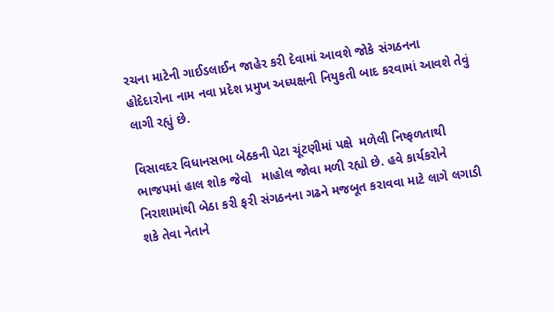રચના માટેની ગાઈડલાઈન જાહેર કરી દેવામાં આવશે જોકે સંગઠનના  હોદેદારોના નામ નવા પ્રદેશ પ્રમુખ અધ્યક્ષની નિયુકતી બાદ કરવામાં આવશે તેવું લાગી રહ્યું છે.

વિસાવદર વિધાનસભા બેઠકની પેટા ચૂંટણીમાં પક્ષે  મળેલી નિષ્ફળતાથી ભાજપમાં હાલ શોક જેવો   માહોલ જોવા મળી રહ્યો છે. હવે કાર્યકરોને નિરાશામાંથી બેઠા કરી ફરી સંગઠનના ગઢને મજબૂત કરાવવા માટે લાગે લગાડી શકે તેવા નેતાને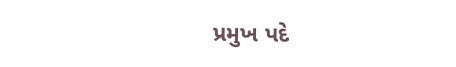પ્રમુખ પદે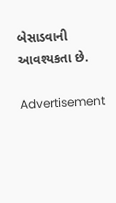બેસાડવાની  આવશ્યકતા છે.

Advertisement